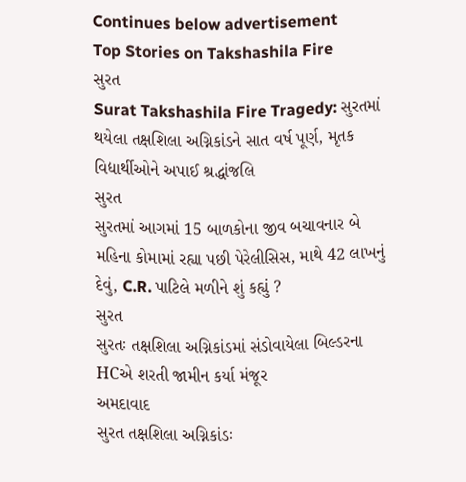Continues below advertisement
Top Stories on Takshashila Fire
સુરત
Surat Takshashila Fire Tragedy: સુરતમાં થયેલા તક્ષશિલા અગ્નિકાંડને સાત વર્ષ પૂર્ણ, મૃતક વિદ્યાર્થીઓને અપાઈ શ્રદ્ધાંજલિ
સુરત
સુરતમાં આગમાં 15 બાળકોના જીવ બચાવનાર બે મહિના કોમામાં રહ્યા પછી પેરેલીસિસ, માથે 42 લાખનું દેવું, C.R. પાટિલે મળીને શું કહ્યું ?
સુરત
સુરતઃ તક્ષશિલા અગ્નિકાંડમાં સંડોવાયેલા બિલ્ડરના HCએ શરતી જામીન કર્યા મંજૂર
અમદાવાદ
સુરત તક્ષશિલા અગ્નિકાંડઃ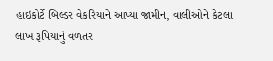હાઇકોર્ટે બિલ્ડર વેકરિયાને આપ્યા જામીન, વાલીઓને કેટલા લાખ રૂપિયાનું વળતર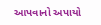આપવાનો અપાયો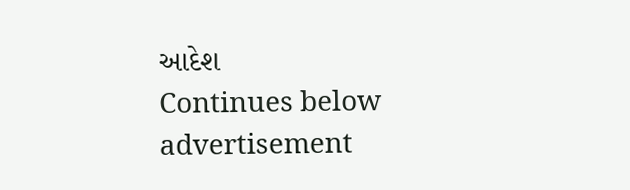આદેશ
Continues below advertisement